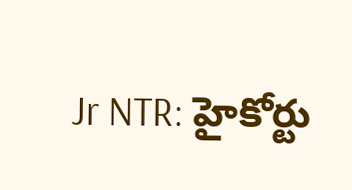Jr NTR: హైకోర్టు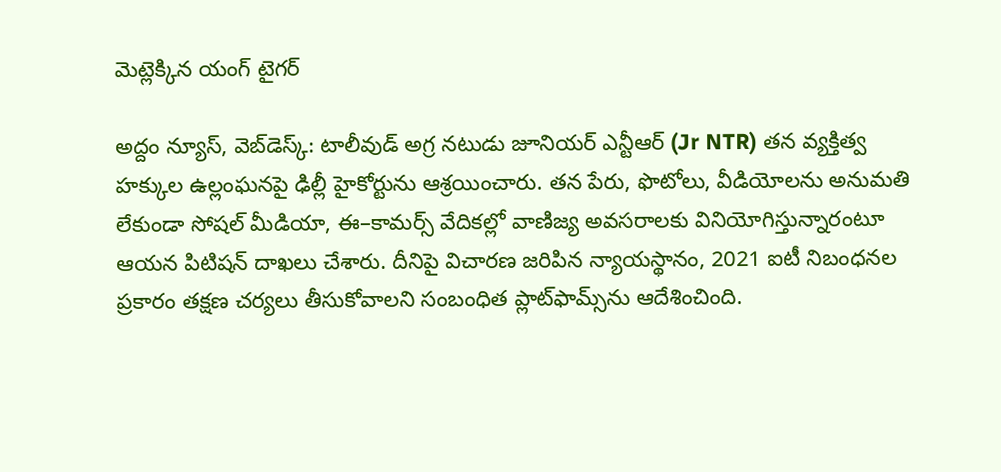మెట్లెక్కిన యంగ్ టైగర్

అద్దం న్యూస్, వెబ్‌డెస్క్: టాలీవుడ్ అగ్ర నటుడు జూనియర్ ఎన్టీఆర్ (Jr NTR) తన వ్యక్తిత్వ హక్కుల ఉల్లంఘనపై ఢిల్లీ హైకోర్టును ఆశ్రయించారు. తన పేరు, ఫొటోలు, వీడియోలను అనుమతి లేకుండా సోషల్ మీడియా, ఈ–కామర్స్ వేదికల్లో వాణిజ్య అవసరాలకు వినియోగిస్తున్నారంటూ ఆయన పిటిషన్ దాఖలు చేశారు. దీనిపై విచారణ జరిపిన న్యాయస్థానం, 2021 ఐటీ నిబంధనల ప్రకారం తక్షణ చర్యలు తీసుకోవాలని సంబంధిత ప్లాట్‌ఫామ్స్‌ను ఆదేశించింది.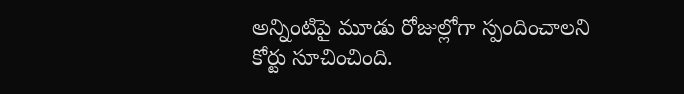అన్నింటిపై మూడు రోజుల్లోగా స్పందించాలని కోర్టు సూచించింది.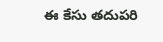ఈ కేసు తదుపరి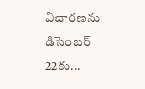విచారణను డిసెంబర్ 22కు...